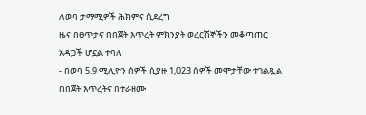ለወባ ታማሚዎች ሕክምና ሲደረግ
ዜና በፀጥታና በበጀት እጥረት ምክንያት ወረርሽኞችን መቆጣጠር አዳጋች ሆኗል ተባለ
- በወባ 5.9 ሚሊዮን ሰዎች ሲያዙ 1,023 ሰዎች መሞታቸው ተገልጿል
በበጀት እጥረትና በተራዘሙ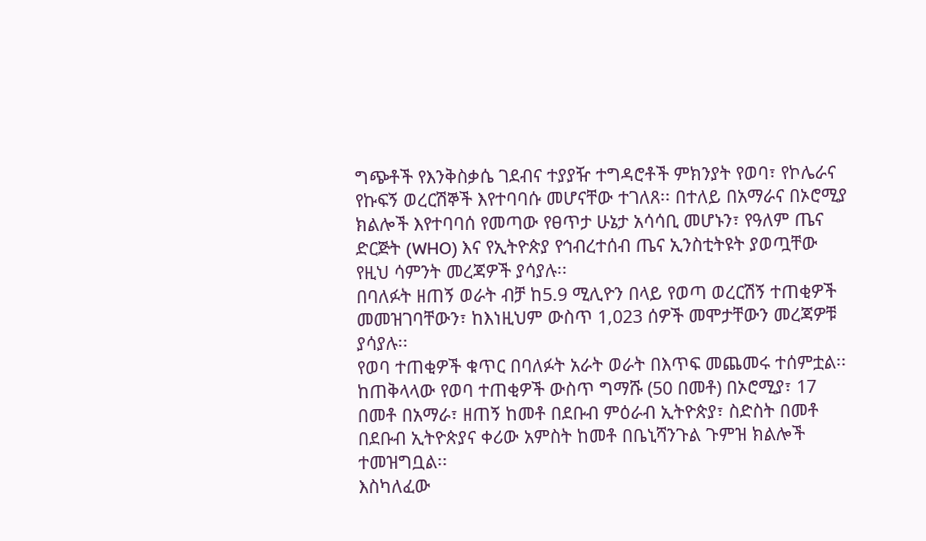ግጭቶች የእንቅስቃሴ ገደብና ተያያዥ ተግዳሮቶች ምክንያት የወባ፣ የኮሌራና የኩፍኝ ወረርሽኞች እየተባባሱ መሆናቸው ተገለጸ፡፡ በተለይ በአማራና በኦሮሚያ ክልሎች እየተባባሰ የመጣው የፀጥታ ሁኔታ አሳሳቢ መሆኑን፣ የዓለም ጤና ድርጅት (WHO) እና የኢትዮጵያ የኅብረተሰብ ጤና ኢንስቲትዩት ያወጧቸው የዚህ ሳምንት መረጃዎች ያሳያሉ፡፡
በባለፉት ዘጠኝ ወራት ብቻ ከ5.9 ሚሊዮን በላይ የወጣ ወረርሽኝ ተጠቂዎች መመዝገባቸውን፣ ከእነዚህም ውስጥ 1,023 ሰዎች መሞታቸውን መረጃዎቹ ያሳያሉ፡፡
የወባ ተጠቂዎች ቁጥር በባለፉት አራት ወራት በእጥፍ መጨመሩ ተሰምቷል፡፡ ከጠቅላላው የወባ ተጠቂዎች ውስጥ ግማሹ (50 በመቶ) በኦሮሚያ፣ 17 በመቶ በአማራ፣ ዘጠኝ ከመቶ በደቡብ ምዕራብ ኢትዮጵያ፣ ስድስት በመቶ በደቡብ ኢትዮጵያና ቀሪው አምስት ከመቶ በቤኒሻንጉል ጉምዝ ክልሎች ተመዝግቧል፡፡
እስካለፈው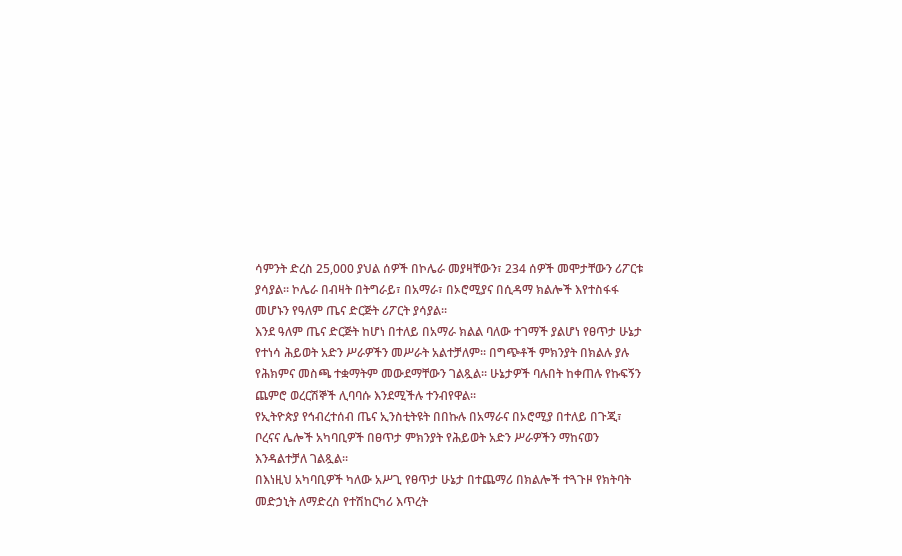ሳምንት ድረስ 25,000 ያህል ሰዎች በኮሌራ መያዛቸውን፣ 234 ሰዎች መሞታቸውን ሪፖርቱ ያሳያል፡፡ ኮሌራ በብዛት በትግራይ፣ በአማራ፣ በኦሮሚያና በሲዳማ ክልሎች እየተስፋፋ መሆኑን የዓለም ጤና ድርጅት ሪፖርት ያሳያል፡፡
እንደ ዓለም ጤና ድርጅት ከሆነ በተለይ በአማራ ክልል ባለው ተገማች ያልሆነ የፀጥታ ሁኔታ የተነሳ ሕይወት አድን ሥራዎችን መሥራት አልተቻለም፡፡ በግጭቶች ምክንያት በክልሉ ያሉ የሕክምና መስጫ ተቋማትም መውደማቸውን ገልጿል፡፡ ሁኔታዎች ባሉበት ከቀጠሉ የኩፍኝን ጨምሮ ወረርሽኞች ሊባባሱ እንደሚችሉ ተንብየዋል፡፡
የኢትዮጵያ የኅብረተሰብ ጤና ኢንስቲትዩት በበኩሉ በአማራና በኦሮሚያ በተለይ በጉጂ፣ ቦረናና ሌሎች አካባቢዎች በፀጥታ ምክንያት የሕይወት አድን ሥራዎችን ማከናወን እንዳልተቻለ ገልጿል፡፡
በእነዚህ አካባቢዎች ካለው አሥጊ የፀጥታ ሁኔታ በተጨማሪ በክልሎች ተጓጉዞ የክትባት መድኃኒት ለማድረስ የተሽከርካሪ እጥረት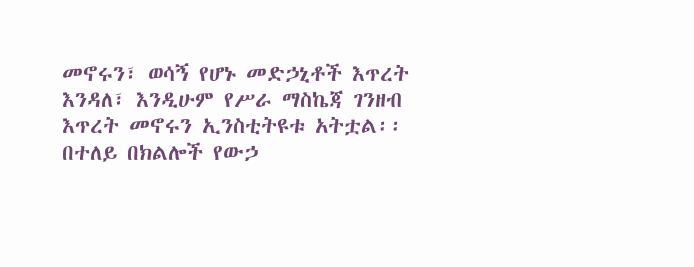መኖሩን፣ ወሳኝ የሆኑ መድኃኒቶች እጥረት እንዳለ፣ እንዲሁም የሥራ ማስኬጃ ገንዘብ እጥረት መኖሩን ኢንስቲትዩቱ አትቷል፡፡ በተለይ በክልሎች የውኃ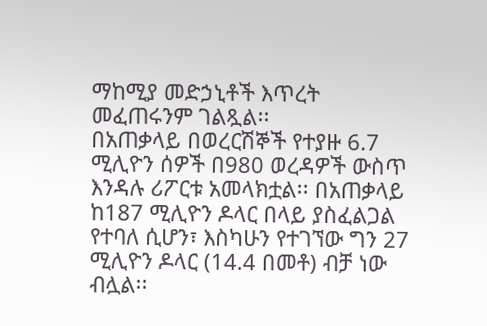ማከሚያ መድኃኒቶች እጥረት መፈጠሩንም ገልጿል፡፡
በአጠቃላይ በወረርሽኞች የተያዙ 6.7 ሚሊዮን ሰዎች በ980 ወረዳዎች ውስጥ እንዳሉ ሪፖርቱ አመላክቷል፡፡ በአጠቃላይ ከ187 ሚሊዮን ዶላር በላይ ያስፈልጋል የተባለ ሲሆን፣ እስካሁን የተገኘው ግን 27 ሚሊዮን ዶላር (14.4 በመቶ) ብቻ ነው ብሏል፡፡